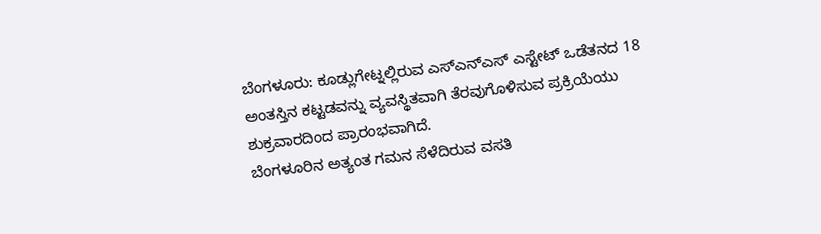ಬೆಂಗಳೂರು: ಕೂಡ್ಲುಗೇಟ್ನಲ್ಲಿರುವ ಎಸ್ಎನ್ಎಸ್ ಎಸ್ಟೇಟ್ ಒಡೆತನದ 18 ಅಂತಸ್ತಿನ ಕಟ್ಟಡವನ್ನು ವ್ಯವಸ್ಥಿತವಾಗಿ ತೆರವುಗೊಳಿಸುವ ಪ್ರಕ್ರಿಯೆಯು ಶುಕ್ರವಾರದಿಂದ ಪ್ರಾರಂಭವಾಗಿದೆ.
ಬೆಂಗಳೂರಿನ ಅತ್ಯಂತ ಗಮನ ಸೆಳೆದಿರುವ ವಸತಿ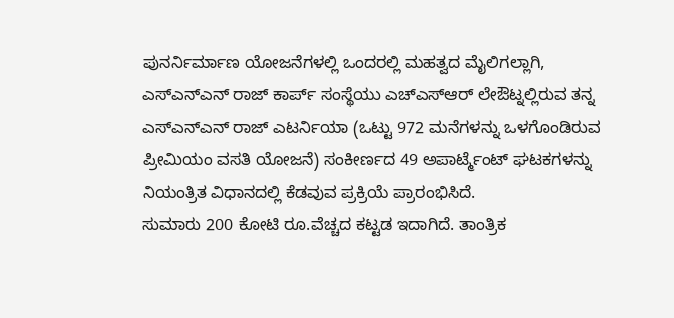ಪುನರ್ನಿರ್ಮಾಣ ಯೋಜನೆಗಳಲ್ಲಿ ಒಂದರಲ್ಲಿ ಮಹತ್ವದ ಮೈಲಿಗಲ್ಲಾಗಿ, ಎಸ್ಎನ್ಎನ್ ರಾಜ್ ಕಾರ್ಪ್ ಸಂಸ್ಥೆಯು ಎಚ್ಎಸ್ಆರ್ ಲೇಔಟ್ನಲ್ಲಿರುವ ತನ್ನ ಎಸ್ಎನ್ಎನ್ ರಾಜ್ ಎಟರ್ನಿಯಾ (ಒಟ್ಟು 972 ಮನೆಗಳನ್ನು ಒಳಗೊಂಡಿರುವ ಪ್ರೀಮಿಯಂ ವಸತಿ ಯೋಜನೆ) ಸಂಕೀರ್ಣದ 49 ಅಪಾರ್ಟ್ಮೆಂಟ್ ಘಟಕಗಳನ್ನು ನಿಯಂತ್ರಿತ ವಿಧಾನದಲ್ಲಿ ಕೆಡವುವ ಪ್ರಕ್ರಿಯೆ ಪ್ರಾರಂಭಿಸಿದೆ.
ಸುಮಾರು 200 ಕೋಟಿ ರೂ.ವೆಚ್ಚದ ಕಟ್ಟಡ ಇದಾಗಿದೆ. ತಾಂತ್ರಿಕ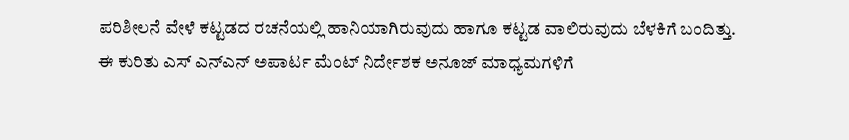ಪರಿಶೀಲನೆ ವೇಳೆ ಕಟ್ಟಡದ ರಚನೆಯಲ್ಲಿ ಹಾನಿಯಾಗಿರುವುದು ಹಾಗೂ ಕಟ್ಟಡ ವಾಲಿರುವುದು ಬೆಳಕಿಗೆ ಬಂದಿತ್ತು.
ಈ ಕುರಿತು ಎಸ್ ಎನ್ಎನ್ ಅಪಾರ್ಟ ಮೆಂಟ್ ನಿರ್ದೇಶಕ ಅನೂಜ್ ಮಾಧ್ಯಮಗಳಿಗೆ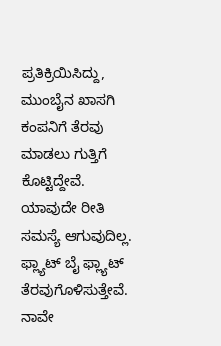ಪ್ರತಿಕ್ರಿಯಿಸಿದ್ದು, ಮುಂಬೈನ ಖಾಸಗಿ ಕಂಪನಿಗೆ ತೆರವು ಮಾಡಲು ಗುತ್ತಿಗೆ ಕೊಟ್ಟಿದ್ದೇವೆ. ಯಾವುದೇ ರೀತಿ ಸಮಸ್ಯೆ ಆಗುವುದಿಲ್ಲ. ಫ್ಲ್ಯಾಟ್ ಬೈ ಫ್ಲ್ಯಾಟ್ ತೆರವುಗೊಳಿಸುತ್ತೇವೆ.
ನಾವೇ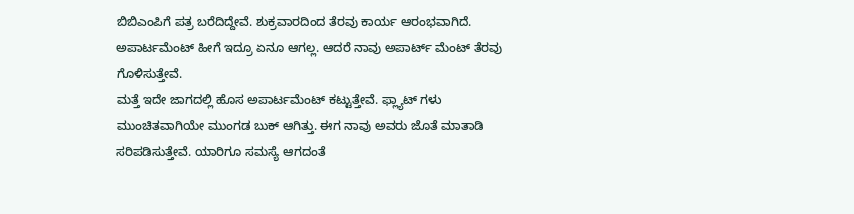ಬಿಬಿಎಂಪಿಗೆ ಪತ್ರ ಬರೆದಿದ್ದೇವೆ. ಶುಕ್ರವಾರದಿಂದ ತೆರವು ಕಾರ್ಯ ಆರಂಭವಾಗಿದೆ. ಅಪಾರ್ಟಮೆಂಟ್ ಹೀಗೆ ಇದ್ರೂ ಏನೂ ಆಗಲ್ಲ. ಆದರೆ ನಾವು ಅಪಾರ್ಟ್ ಮೆಂಟ್ ತೆರವು ಗೊಳಿಸುತ್ತೇವೆ.
ಮತ್ತೆ ಇದೇ ಜಾಗದಲ್ಲಿ ಹೊಸ ಅಪಾರ್ಟಮೆಂಟ್ ಕಟ್ಟುತ್ತೇವೆ. ಫ್ಲ್ಯಾಟ್ ಗಳು ಮುಂಚಿತವಾಗಿಯೇ ಮುಂಗಡ ಬುಕ್ ಆಗಿತ್ತು. ಈಗ ನಾವು ಅವರು ಜೊತೆ ಮಾತಾಡಿ ಸರಿಪಡಿಸುತ್ತೇವೆ. ಯಾರಿಗೂ ಸಮಸ್ಯೆ ಆಗದಂತೆ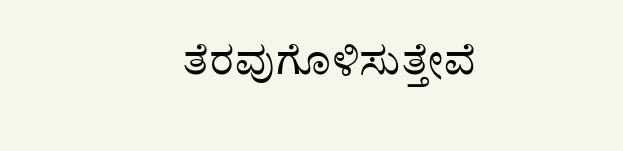ತೆರವುಗೊಳಿಸುತ್ತೇವೆ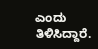ಎಂದು ತಿಳಿಸಿದ್ದಾರೆ.